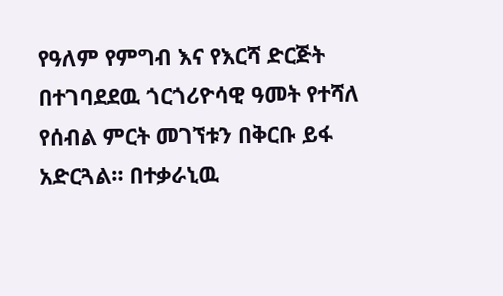የዓለም የምግብ እና የእርሻ ድርጅት በተገባደደዉ ጎርጎሪዮሳዊ ዓመት የተሻለ የሰብል ምርት መገኘቱን በቅርቡ ይፋ አድርጓል። በተቃራኒዉ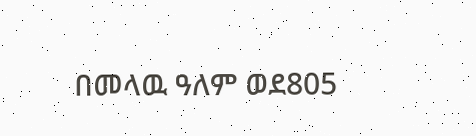በመላዉ ዓለም ወደ805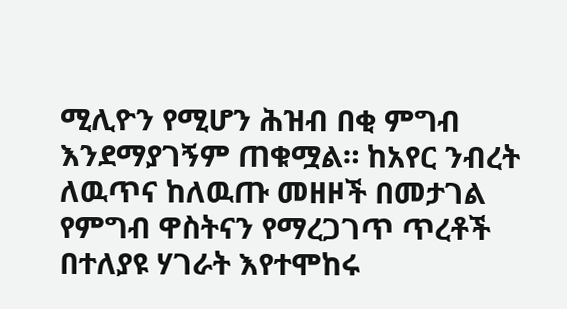ሚሊዮን የሚሆን ሕዝብ በቂ ምግብ እንደማያገኝም ጠቁሟል። ከአየር ንብረት ለዉጥና ከለዉጡ መዘዞች በመታገል የምግብ ዋስትናን የማረጋገጥ ጥረቶች በተለያዩ ሃገራት እየተሞከሩ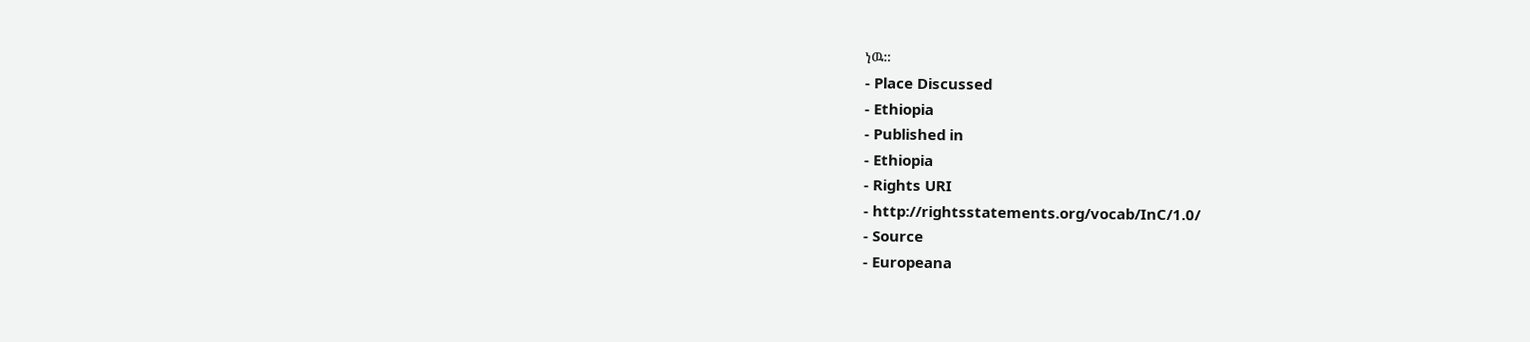ነዉ።
- Place Discussed
- Ethiopia
- Published in
- Ethiopia
- Rights URI
- http://rightsstatements.org/vocab/InC/1.0/
- Source
- Europeana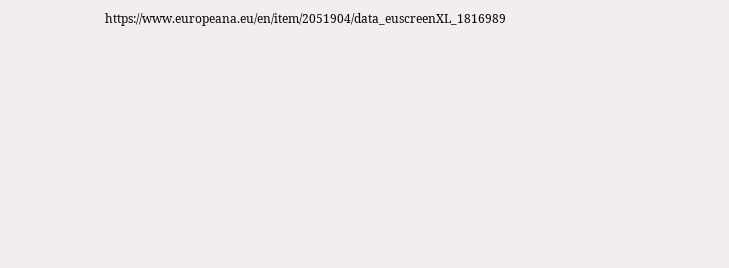https://www.europeana.eu/en/item/2051904/data_euscreenXL_1816989